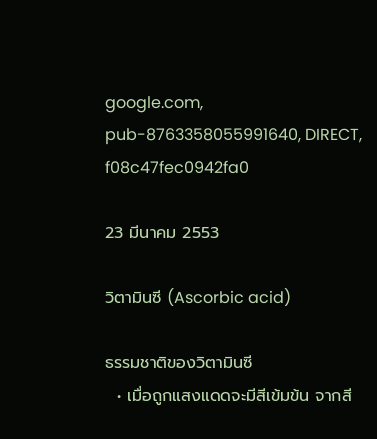google.com, pub-8763358055991640, DIRECT, f08c47fec0942fa0

23 มีนาคม 2553

วิตามินซี (Ascorbic acid)

ธรรมชาติของวิตามินซี
  • เมื่อถูกแสงแดดจะมีสีเข้มข้น จากสี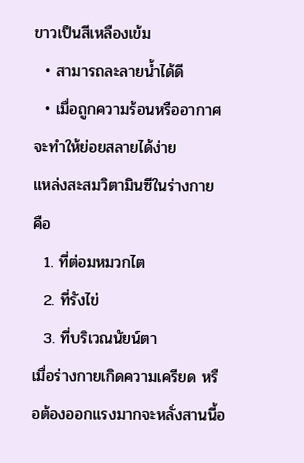ขาวเป็นสีเหลืองเข้ม
  • สามารถละลายน้ำได้ดี
  • เมื่อถูกความร้อนหรืออากาศจะทำให้ย่อยสลายได้ง่าย
แหล่งสะสมวิตามินซีในร่างกาย คือ
  1. ที่ต่อมหมวกไต
  2. ที่รังไข่
  3. ที่บริเวณนัยน์ตา
เมื่อร่างกายเกิดความเครียด หรือต้องออกแรงมากจะหลั่งสานนี้อ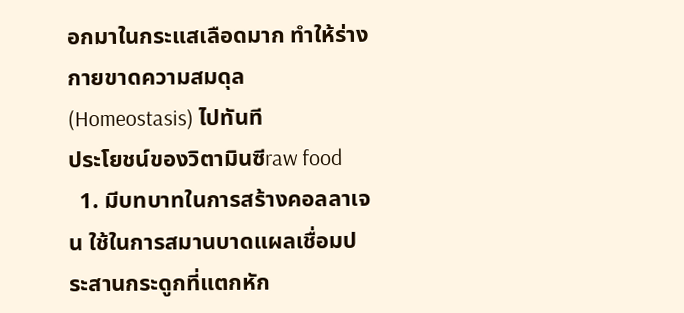อกมาในกระแสเลือดมาก ทำให้ร่างกายขาดความสมดุล (Homeostasis) ไปทันที
ประโยชน์ของวิตามินซีraw food
  1. มีบทบาทในการสร้างคอลลาเจน ใช้ในการสมานบาดแผลเชื่อมประสานกระดูกที่แตกหัก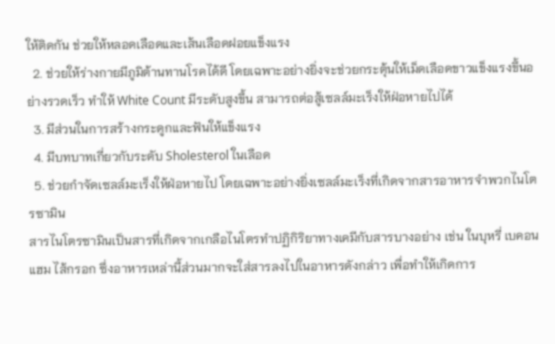ให้ติดกัน ช่วยให้หลอดเลือดและเส้นเลือดฝอยแข็งแรง
  2. ช่วยให้ร่างกายมีภูมิต้านทานโรคได้ดี โดยเฉพาะอย่างยิ่งจะช่วยกระตุ้นให้เม็ดเลือดขาวแข็งแรงขึ้นอย่างรวดเร็ว ทำให้ White Count มีระดับสูงขึ้น สามารถต่อสู้เซลล์มะเร็งให้ฝ่อหายไปได้
  3. มีส่วนในการสร้างกระดูกและฟันให้แข็งแรง
  4. มีบทบาทเกี่ยวกับระดับ Sholesterol ในเลือด
  5. ช่วยกำจัดเซลล์มะเร็งให้ฝ่อหายไป โดยเฉพาะอย่างยิ่งเซลล์มะเร็งที่เกิดจากสารอาหารจำพวกไนโตรซามิน
สารไนโตรซามินเป็นสารที่เกิดจากเกลือไนโตรทำปฏิกิริยาทางเคมีกับสารบางอย่าง เช่น ในบุหรี่ เบคอน แฮม ไส้กรอก ซึ่งอาหารเหล่านี้ส่วนมากจะใส่สารลงไปในอาหารดังกล่าว เพื่อทำให้เกิดการ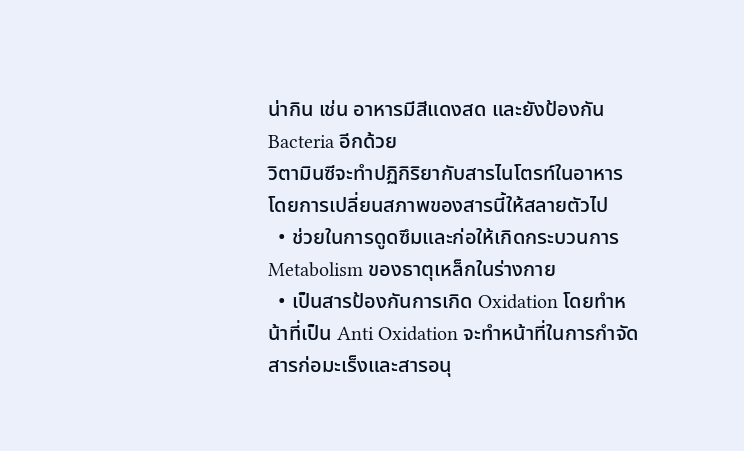น่ากิน เช่น อาหารมีสีแดงสด และยังป้องกัน Bacteria อีกด้วย
วิตามินซีจะทำปฏิกิริยากับสารไนโตรท์ในอาหาร โดยการเปลี่ยนสภาพของสารนี้ให้สลายตัวไป
  • ช่วยในการดูดซึมและก่อให้เกิดกระบวนการ Metabolism ของธาตุเหล็กในร่างกาย
  • เป็นสารป้องกันการเกิด Oxidation โดยทำหน้าที่เป็น Anti Oxidation จะทำหน้าที่ในการกำจัดสารก่อมะเร็งและสารอนุ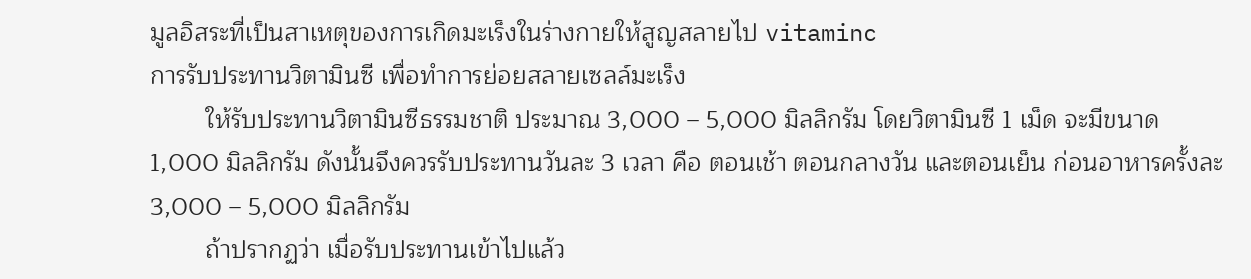มูลอิสระที่เป็นสาเหตุของการเกิดมะเร็งในร่างกายให้สูญสลายไป vitaminc
การรับประทานวิตามินซี เพื่อทำการย่อยสลายเซลล์มะเร็ง
        ให้รับประทานวิตามินซีธรรมชาติ ประมาณ 3,000 – 5,000 มิลลิกรัม โดยวิตามินซี 1 เม็ด จะมีขนาด 1,000 มิลลิกรัม ดังนั้นจึงควรรับประทานวันละ 3 เวลา คือ ตอนเช้า ตอนกลางวัน และตอนเย็น ก่อนอาหารครั้งละ 3,000 – 5,000 มิลลิกรัม
        ถ้าปรากฏว่า เมื่อรับประทานเข้าไปแล้ว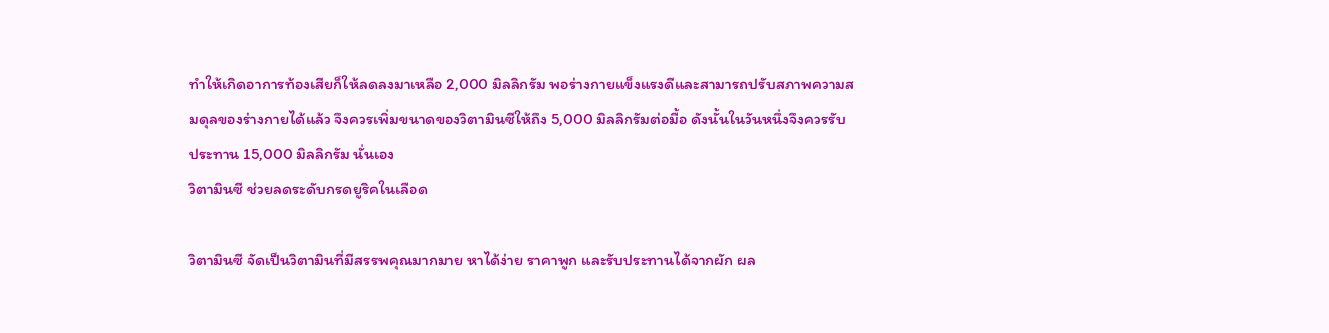ทำให้เกิดอาการท้องเสียก็ให้ลดลงมาเหลือ 2,000 มิลลิกรัม พอร่างกายแข็งแรงดีและสามารถปรับสภาพความสมดุลของร่างกายได้แล้ว จึงควรเพิ่มขนาดของวิตามินซีให้ถึง 5,000 มิลลิกรัมต่อมื้อ ดังนั้นในวันหนึ่งจึงควรรับประทาน 15,000 มิลลิกรัม นั่นเอง
วิตามินซี ช่วยลดระดับกรดยูริคในเลือด

วิตามินซี จัดเป็นวิตามินที่มีสรรพคุณมากมาย หาได้ง่าย ราคาพูก และรับประทานได้จากผัก ผล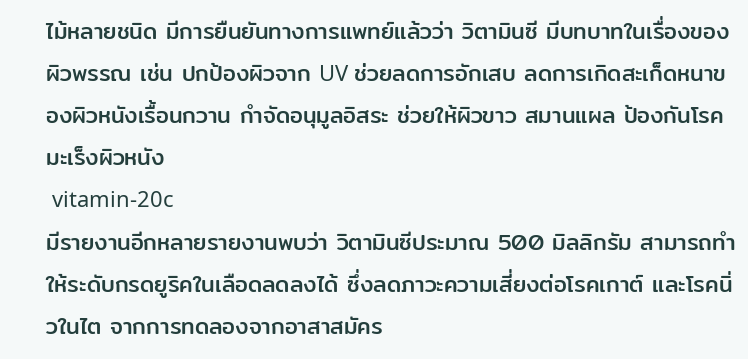ไม้หลายชนิด มีการยืนยันทางการแพทย์แล้วว่า วิตามินซี มีบทบาทในเรื่องของผิวพรรณ เช่น ปกป้องผิวจาก UV ช่วยลดการอักเสบ ลดการเกิดสะเก็ดหนาของผิวหนังเรื้อนกวาน กำจัดอนุมูลอิสระ ช่วยให้ผิวขาว สมานแผล ป้องกันโรคมะเร็งผิวหนัง
 vitamin-20c
มีรายงานอีกหลายรายงานพบว่า วิตามินซีประมาณ 500 มิลลิกรัม สามารถทำให้ระดับกรดยูริคในเลือดลดลงได้ ซึ่งลดภาวะความเสี่ยงต่อโรคเกาต์ และโรคนิ่วในไต จากการทดลองจากอาสาสมัคร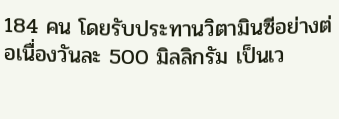184 คน โดยรับประทานวิตามินซีอย่างต่อเนื่องวันละ 500 มิลลิกรัม เป็นเว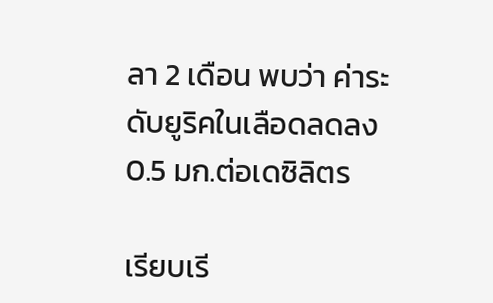ลา 2 เดือน พบว่า ค่าระดับยูริคในเลือดลดลง 0.5 มก.ต่อเดซิลิตร

เรียบเรี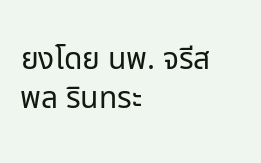ยงโดย นพ. จรีสพล รินทระ